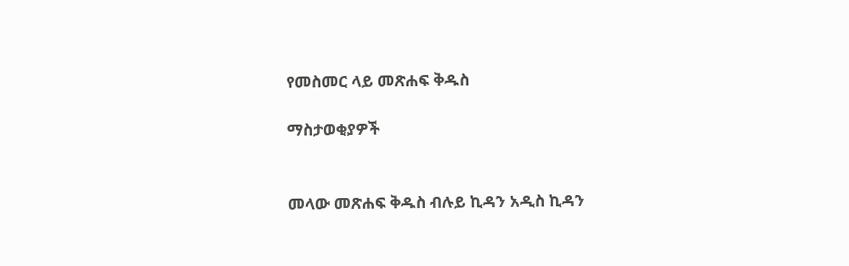የመስመር ላይ መጽሐፍ ቅዱስ

ማስታወቂያዎች


መላው መጽሐፍ ቅዱስ ብሉይ ኪዳን አዲስ ኪዳን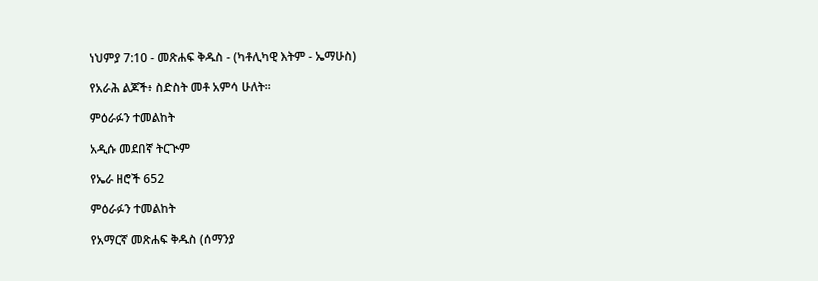ነህምያ 7:10 - መጽሐፍ ቅዱስ - (ካቶሊካዊ እትም - ኤማሁስ)

የአራሕ ልጆች፥ ስድስት መቶ አምሳ ሁለት።

ምዕራፉን ተመልከት

አዲሱ መደበኛ ትርጒም

የኤራ ዘሮች 652

ምዕራፉን ተመልከት

የአማርኛ መጽሐፍ ቅዱስ (ሰማንያ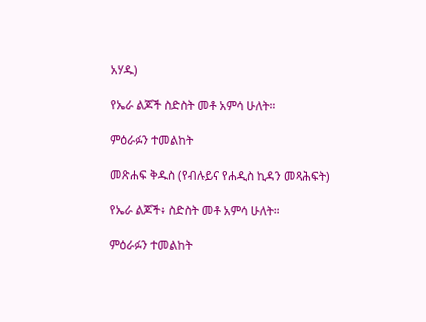አሃዱ)

የኤራ ልጆች ስድስት መቶ አምሳ ሁለት።

ምዕራፉን ተመልከት

መጽሐፍ ቅዱስ (የብሉይና የሐዲስ ኪዳን መጻሕፍት)

የኤራ ልጆች፥ ስድስት መቶ አምሳ ሁለት።

ምዕራፉን ተመልከት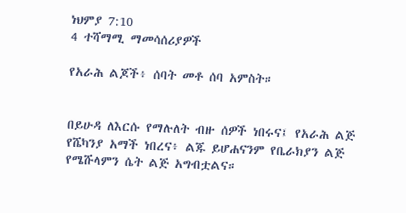ነህምያ 7:10
4 ተሻማሚ ማመሳሰሪያዎች

የአራሕ ልጆች፥ ሰባት መቶ ሰባ አምስት።


በይሁዳ ለእርሱ የማሉለት ብዙ ሰዎች ነበሩና፤ የአራሕ ልጅ የሼካንያ አማች ነበረና፥ ልጁ ይሆሐናንም የቤራክያን ልጅ የሜሹላምን ሴት ልጅ አግብቷልና።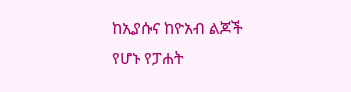ከኢያሱና ከዮአብ ልጆች የሆኑ የፓሐት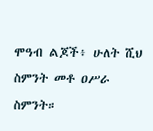ሞዓብ ልጆች፥ ሁለት ሺህ ስምንት መቶ ዐሥራ ስምንት።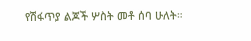የሽፋጥያ ልጆች ሦስት መቶ ሰባ ሁለት።